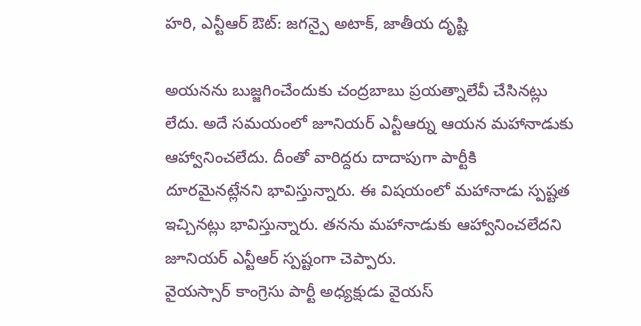హరి, ఎన్టీఆర్ ఔట్: జగన్పై అటాక్, జాతీయ దృష్టి

అయనను బుజ్జగించేందుకు చంద్రబాబు ప్రయత్నాలేవీ చేసినట్లు లేదు. అదే సమయంలో జూనియర్ ఎన్టీఆర్ను ఆయన మహానాడుకు ఆహ్వానించలేదు. దీంతో వారిద్దరు దాదాపుగా పార్టీకి దూరమైనట్లేనని భావిస్తున్నారు. ఈ విషయంలో మహానాడు స్పష్టత ఇచ్చినట్లు భావిస్తున్నారు. తనను మహానాడుకు ఆహ్వానించలేదని జూనియర్ ఎన్టీఆర్ స్పష్టంగా చెప్పారు.
వైయస్సార్ కాంగ్రెసు పార్టీ అధ్యక్షుడు వైయస్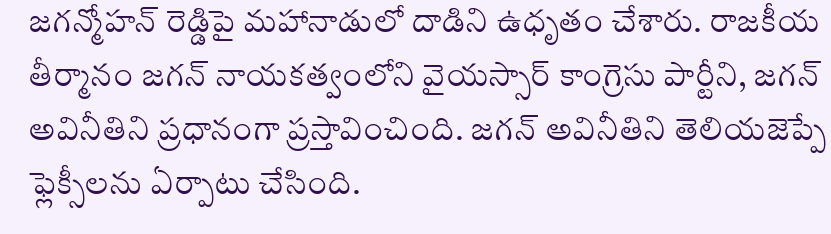జగన్మోహన్ రెడ్డిపై మహానాడులో దాడిని ఉధృతం చేశారు. రాజకీయ తీర్మానం జగన్ నాయకత్వంలోని వైయస్సార్ కాంగ్రెసు పార్టీని, జగన్ అవినీతిని ప్రధానంగా ప్రస్తావించింది. జగన్ అవినీతిని తెలియజెప్పే ఫ్లెక్సీలను ఏర్పాటు చేసింది.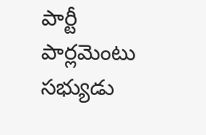పార్టీ పార్లమెంటు సభ్యుడు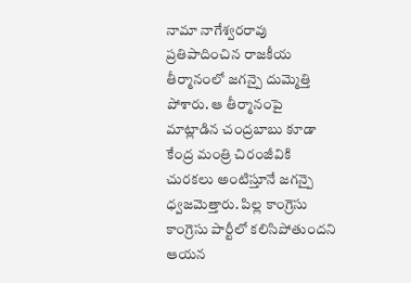నామా నాగేశ్వరరావు ప్రతిపాదించిన రాజకీయ తీర్మానంలో జగన్పై దుమ్మెత్తి పోశారు. ఆ తీర్మానంపై మాట్లాడిన చంద్రబాబు కూడా కేంద్ర మంత్రి చిరంజీవికి చురకలు అంటిస్తూనే జగన్పై ధ్వజమెత్తారు. పిల్ల కాంగ్రెసు కాంగ్రెసు పార్టీలో కలిసిపోతుందని ఆయన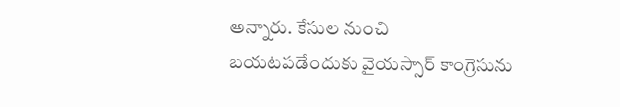అన్నారు. కేసుల నుంచి బయటపడేందుకు వైయస్సార్ కాంగ్రెసును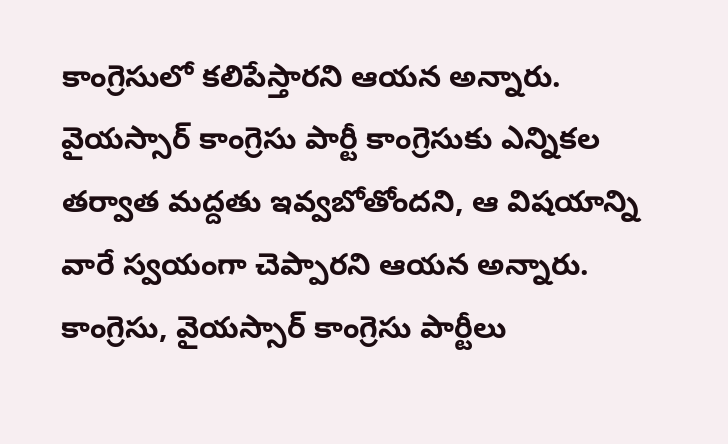కాంగ్రెసులో కలిపేస్తారని ఆయన అన్నారు.
వైయస్సార్ కాంగ్రెసు పార్టీ కాంగ్రెసుకు ఎన్నికల తర్వాత మద్దతు ఇవ్వబోతోందని, ఆ విషయాన్ని వారే స్వయంగా చెప్పారని ఆయన అన్నారు. కాంగ్రెసు, వైయస్సార్ కాంగ్రెసు పార్టీలు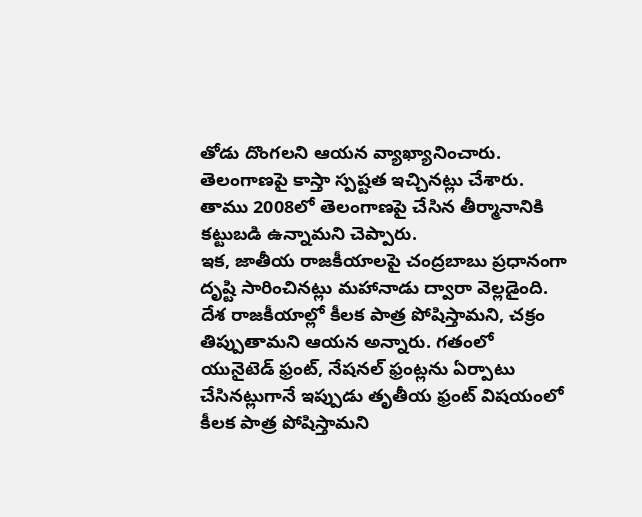తోడు దొంగలని ఆయన వ్యాఖ్యానించారు. తెలంగాణపై కాస్తా స్పష్టత ఇచ్చినట్లు చేశారు. తాము 2008లో తెలంగాణపై చేసిన తీర్మానానికి కట్టుబడి ఉన్నామని చెప్పారు.
ఇక, జాతీయ రాజకీయాలపై చంద్రబాబు ప్రధానంగా దృష్టి సారించినట్లు మహానాడు ద్వారా వెల్లడైంది. దేశ రాజకీయాల్లో కీలక పాత్ర పోషిస్తామని, చక్రం తిప్పుతామని ఆయన అన్నారు. గతంలో యునైటెడ్ ఫ్రంట్, నేషనల్ ఫ్రంట్లను ఏర్పాటు చేసినట్లుగానే ఇప్పుడు తృతీయ ఫ్రంట్ విషయంలో కీలక పాత్ర పోషిస్తామని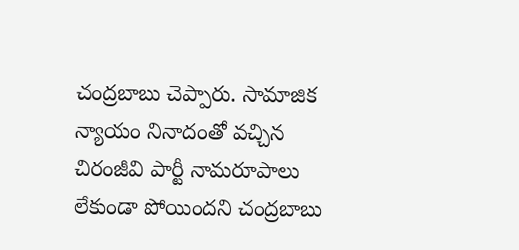చంద్రబాబు చెప్పారు. సామాజిక న్యాయం నినాదంతో వచ్చిన చిరంజీవి పార్టీ నామరూపాలు లేకుండా పోయిందని చంద్రబాబు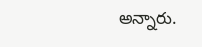అన్నారు.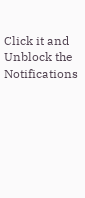Click it and Unblock the Notifications